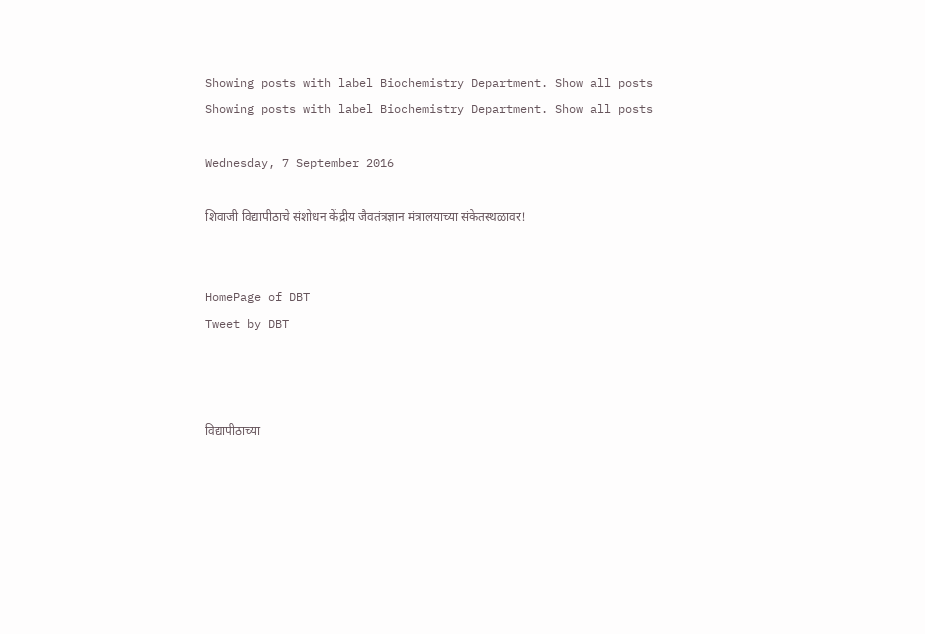Showing posts with label Biochemistry Department. Show all posts
Showing posts with label Biochemistry Department. Show all posts

Wednesday, 7 September 2016

शिवाजी विद्यापीठाचे संशोधन केंद्रीय जैवतंत्रज्ञान मंत्रालयाच्या संकेतस्थळावर!


HomePage of DBT
Tweet by DBT



विद्यापीठाच्या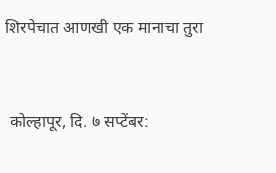शिरपेचात आणखी एक मानाचा तुरा


 कोल्हापूर, दि. ७ सप्टेंबर: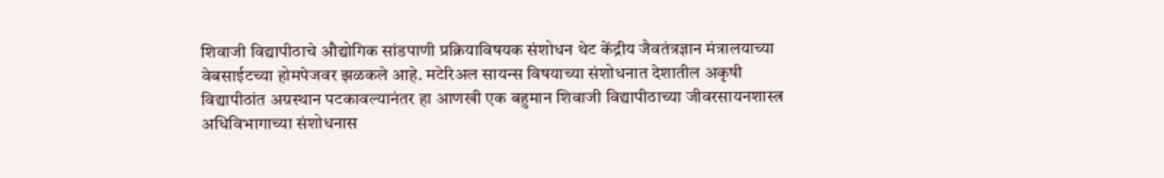शिवाजी विद्यापीठाचे औद्योगिक सांडपाणी प्रक्रियाविषयक संशोधन थेट केंद्रीय जैवतंत्रज्ञान मंत्रालयाच्या वेबसाईटच्या होमपेजवर झळकले आहे. मटेरिअल सायन्स विषयाच्या संशोधनात देशातील अकृषी विद्यापीठांत अग्रस्थान पटकावल्यानंतर हा आणखी एक बहुमान शिवाजी विद्यापीठाच्या जीवरसायनशास्त्र अधिविभागाच्या संशोधनास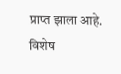प्राप्त झाला आहे. विशेष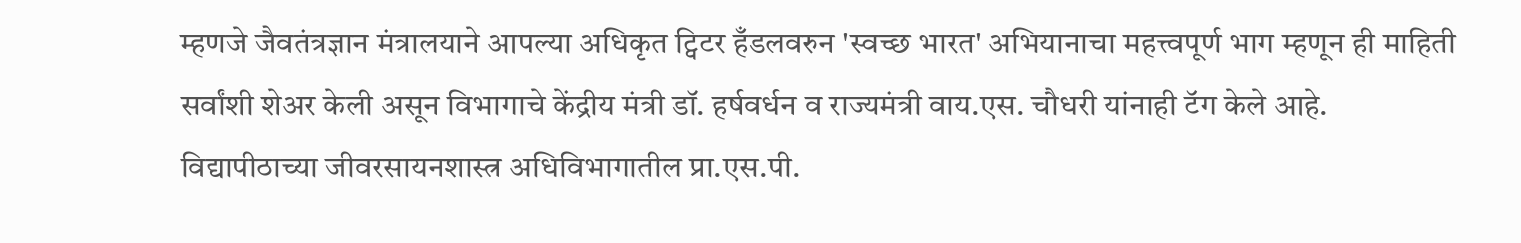म्हणजे जैवतंत्रज्ञान मंत्रालयाने आपल्या अधिकृत ट्विटर हँडलवरुन 'स्वच्छ भारत' अभियानाचा महत्त्वपूर्ण भाग म्हणून ही माहिती सर्वांशी शेअर केली असून विभागाचे केंद्रीय मंत्री डॉ. हर्षवर्धन व राज्यमंत्री वाय.एस. चौधरी यांनाही टॅग केले आहे.
विद्यापीठाच्या जीवरसायनशास्त्र अधिविभागातील प्रा.एस.पी.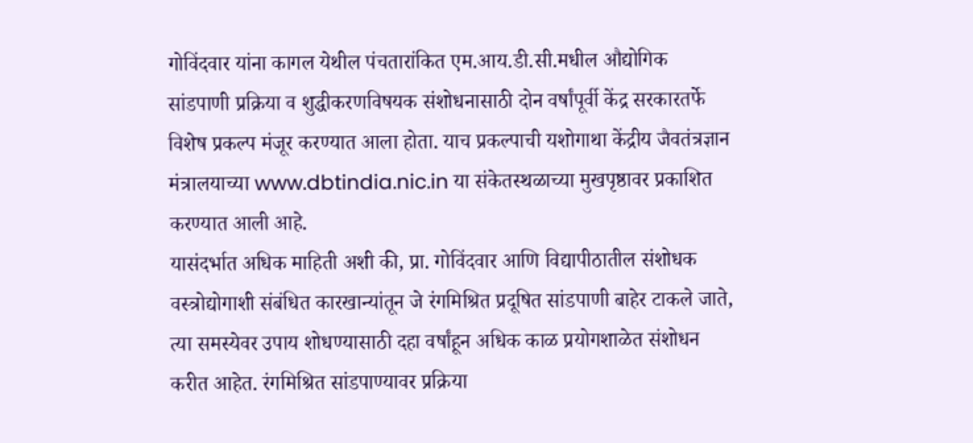गोविंदवार यांना कागल येथील पंचतारांकित एम.आय.डी.सी.मधील औद्योगिक सांडपाणी प्रक्रिया व शुद्धीकरणविषयक संशोधनासाठी दोन वर्षांपूर्वी केंद्र सरकारतर्फे विशेष प्रकल्प मंजूर करण्यात आला होता. याच प्रकल्पाची यशोगाथा केंद्रीय जैवतंत्रज्ञान मंत्रालयाच्या www.dbtindia.nic.in या संकेतस्थळाच्या मुखपृष्ठावर प्रकाशित करण्यात आली आहे.
यासंदर्भात अधिक माहिती अशी की, प्रा. गोविंदवार आणि विद्यापीठातील संशोधक वस्त्रोद्योगाशी संबंधित कारखान्यांतून जे रंगमिश्रित प्रदूषित सांडपाणी बाहेर टाकले जाते, त्या समस्येवर उपाय शोधण्यासाठी दहा वर्षांहून अधिक काळ प्रयोगशाळेत संशोधन करीत आहेत. रंगमिश्रित सांडपाण्यावर प्रक्रिया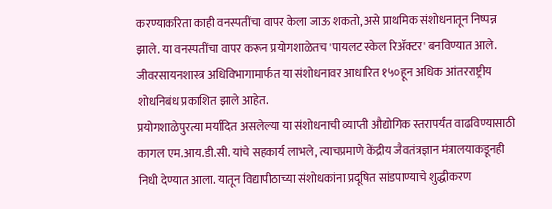करण्याकरिता काही वनस्पतींचा वापर केला जाऊ शकतो, असे प्राथमिक संशोधनातून निष्पन्न झाले. या वनस्पतींचा वापर करून प्रयोगशाळेतच 'पायलट स्केल रिॲक्टर' बनविण्यात आले. जीवरसायनशास्त्र अधिविभागामार्फत या संशोधनावर आधारित १५०हून अधिक आंतरराष्ट्रीय शोधनिबंध प्रकाशित झाले आहेत.
प्रयोगशाळेपुरत्या मर्यादित असलेल्या या संशोधनाची व्याप्ती औद्योगिक स्तरापर्यंत वाढविण्यासाठी कागल एम.आय.डी.सी. यांचे सहकार्य लाभले, त्याचप्रमाणे केंद्रीय जैवतंत्रज्ञान मंत्रालयाकडूनही निधी देण्यात आला. यातून विद्यापीठाच्या संशोधकांना प्रदूषित सांडपाण्याचे शुद्धीकरण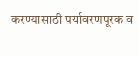करण्यासाठी पर्यावरणपूरक व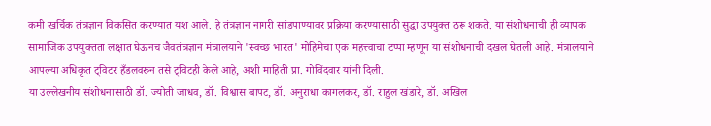कमी खर्चिक तंत्रज्ञान विकसित करण्यात यश आले. हे तंत्रज्ञान नागरी सांडपाण्यावर प्रक्रिया करण्यासाठी सुद्धा उपयुक्त ठरू शकते. या संशोधनाची ही व्यापक सामाजिक उपयुक्तता लक्षात घेऊनच जैवतंत्रज्ञान मंत्रालयाने 'स्वच्छ भारत' मोहिमेचा एक महत्त्वाचा टप्पा म्हणून या संशोधनाची दखल घेतली आहे. मंत्रालयाने आपल्या अधिकृत ट्विटर हँडलवरुन तसे ट्विटही केले आहे, अशी माहिती प्रा. गोविंदवार यांनी दिली.
या उल्लेखनीय संशोधनासाठी डॉ. ज्योती जाधव, डॉ. विश्वास बापट, डॉ. अनुराधा कागलकर, डॉ. राहुल खंडारे, डॉ. अखिल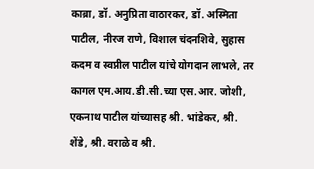काब्रा, डॉ. अनुप्रिता वाठारकर, डॉ. अस्मिता पाटील, नीरज राणे, विशाल चंदनशिवे, सुहास कदम व स्वप्नील पाटील यांचे योगदान लाभले, तर कागल एम.आय.डी.सी.च्या एस.आर. जोशी, एकनाथ पाटील यांच्यासह श्री. भांडेकर, श्री. शेंडे, श्री. वराळे व श्री.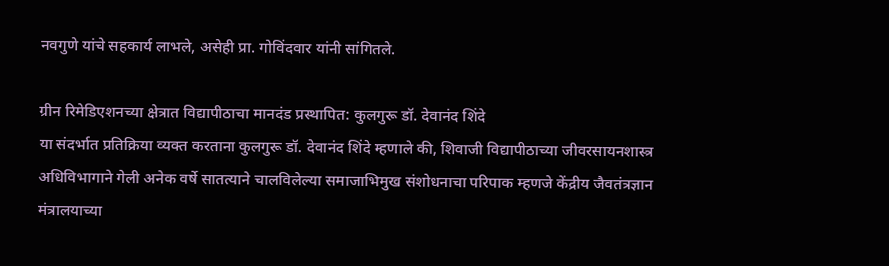नवगुणे यांचे सहकार्य लाभले, असेही प्रा. गोविंदवार यांनी सांगितले.

ग्रीन रिमेडिएशनच्या क्षेत्रात विद्यापीठाचा मानदंड प्रस्थापित: कुलगुरू डॉ. देवानंद शिंदे
या संदर्भात प्रतिक्रिया व्यक्त करताना कुलगुरू डॉ. देवानंद शिंदे म्हणाले की, शिवाजी विद्यापीठाच्या जीवरसायनशास्त्र अधिविभागाने गेली अनेक वर्षे सातत्याने चालविलेल्या समाजाभिमुख संशोधनाचा परिपाक म्हणजे केंद्रीय जैवतंत्रज्ञान मंत्रालयाच्या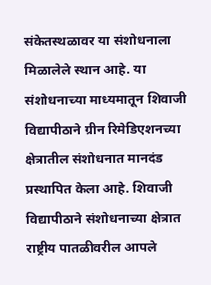संकेतस्थळावर या संशोधनाला मिळालेले स्थान आहे. या संशोधनाच्या माध्यमातून शिवाजी विद्यापीठाने ग्रीन रिमेडिएशनच्या क्षेत्रातील संशोधनात मानदंड प्रस्थापित केला आहे. शिवाजी विद्यापीठाने संशोधनाच्या क्षेत्रात राष्ट्रीय पातळीवरील आपले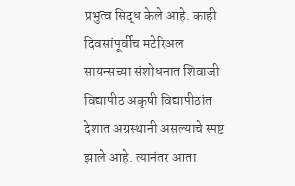प्रभुत्व सिद्ध केले आहे. काही दिवसांपूर्वीच मटेरिअल सायन्सच्या संशोधनात शिवाजी विद्यापीठ अकृषी विद्यापीठांत देशात अग्रस्थानी असल्याचे स्पष्ट झाले आहे. त्यानंतर आता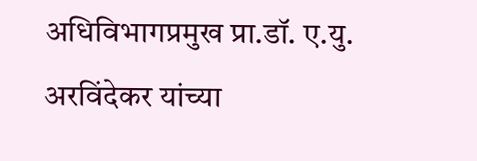अधिविभागप्रमुख प्रा.डॉ. ए.यु. अरविंदेकर यांच्या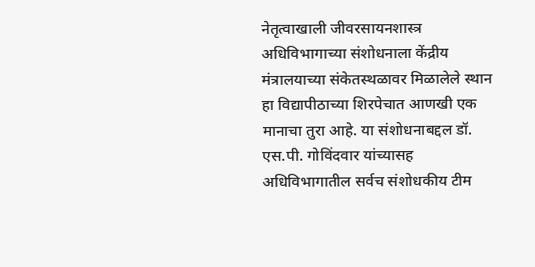नेतृत्वाखाली जीवरसायनशास्त्र अधिविभागाच्या संशोधनाला केंद्रीय मंत्रालयाच्या संकेतस्थळावर मिळालेले स्थान हा विद्यापीठाच्या शिरपेचात आणखी एक मानाचा तुरा आहे. या संशोधनाबद्दल डॉ. एस.पी. गोविंदवार यांच्यासह अधिविभागातील सर्वच संशोधकीय टीम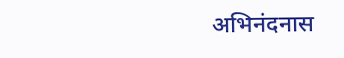अभिनंदनास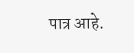पात्र आहे.